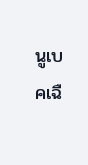นูเบคเฉื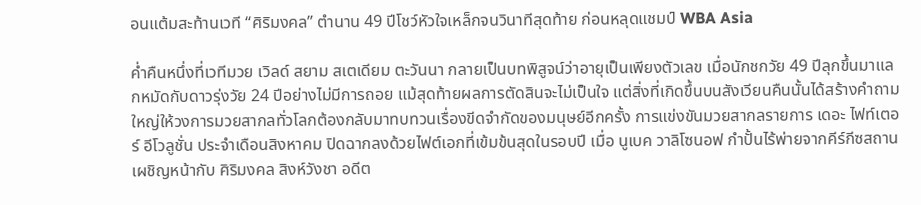อนแต้มสะท้านเวที “ศิริมงคล” ตำนาน 49 ปีโชว์หัวใจเหล็กจนวินาทีสุดท้าย ก่อนหลุดแชมป์ WBA Asia

ค่ำคืนหนึ่งที่เวทีมวย เวิลด์ สยาม สเตเดียม ตะวันนา กลายเป็นบทพิสูจน์ว่าอายุเป็นเพียงตัวเลข เมื่อนักชกวัย 49 ปีลุกขึ้นมาแลกหมัดกับดาวรุ่งวัย 24 ปีอย่างไม่มีการถอย แม้สุดท้ายผลการตัดสินจะไม่เป็นใจ แต่สิ่งที่เกิดขึ้นบนสังเวียนคืนนั้นได้สร้างคำถามใหญ่ให้วงการมวยสากลทั่วโลกต้องกลับมาทบทวนเรื่องขีดจำกัดของมนุษย์อีกครั้ง การแข่งขันมวยสากลรายการ เดอะ ไฟท์เตอร์ อีโวลูชั่น ประจำเดือนสิงหาคม ปิดฉากลงด้วยไฟต์เอกที่เข้มข้นสุดในรอบปี เมื่อ นูเบค วาลิโซนอฟ กำปั้นไร้พ่ายจากคีร์กีซสถาน เผชิญหน้ากับ ศิริมงคล สิงห์วังชา อดีต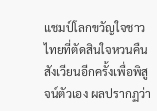แชมป์โลกขวัญใจชาวไทยที่ตัดสินใจหวนคืนสังเวียนอีกครั้งเพื่อพิสูจน์ตัวเอง ผลปรากฏว่า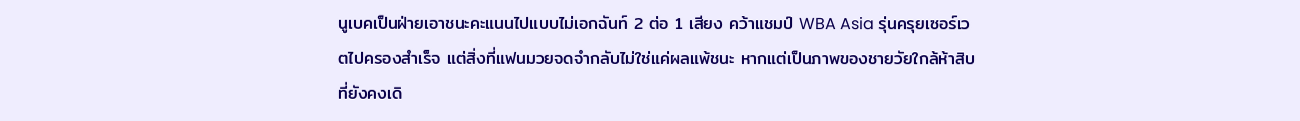นูเบคเป็นฝ่ายเอาชนะคะแนนไปแบบไม่เอกฉันท์ 2 ต่อ 1 เสียง คว้าแชมป์ WBA Asia รุ่นครุยเซอร์เวตไปครองสำเร็จ แต่สิ่งที่แฟนมวยจดจำกลับไม่ใช่แค่ผลแพ้ชนะ หากแต่เป็นภาพของชายวัยใกล้ห้าสิบที่ยังคงเดิ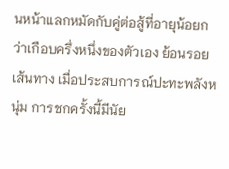นหน้าแลกหมัดกับคู่ต่อสู้ที่อายุน้อยกว่าเกือบครึ่งหนึ่งของตัวเอง ย้อนรอยเส้นทาง เมื่อประสบการณ์ปะทะพลังหนุ่ม การชกครั้งนี้มีนัย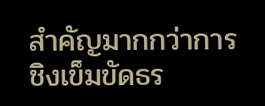สำคัญมากกว่าการชิงเข็มขัดธร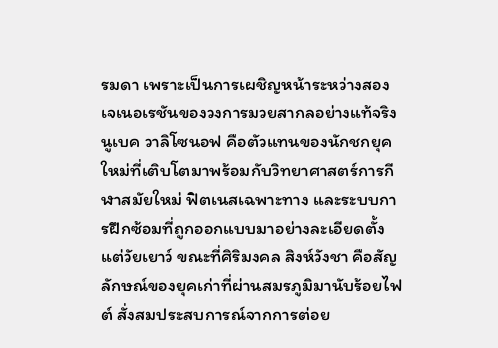รมดา เพราะเป็นการเผชิญหน้าระหว่างสองเจเนอเรชันของวงการมวยสากลอย่างแท้จริง นูเบค วาลิโซนอฟ คือตัวแทนของนักชกยุคใหม่ที่เติบโตมาพร้อมกับวิทยาศาสตร์การกีฬาสมัยใหม่ ฟิตเนสเฉพาะทาง และระบบการฝึกซ้อมที่ถูกออกแบบมาอย่างละเอียดตั้งแต่วัยเยาว์ ขณะที่ศิริมงคล สิงห์วังชา คือสัญลักษณ์ของยุคเก่าที่ผ่านสมรภูมิมานับร้อยไฟต์ สั่งสมประสบการณ์จากการต่อย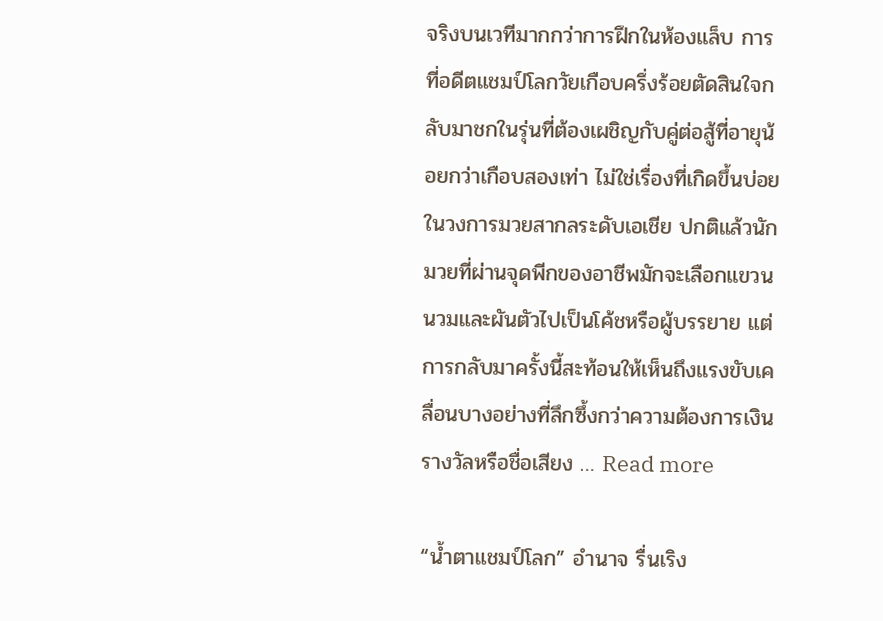จริงบนเวทีมากกว่าการฝึกในห้องแล็บ การที่อดีตแชมป์โลกวัยเกือบครึ่งร้อยตัดสินใจกลับมาชกในรุ่นที่ต้องเผชิญกับคู่ต่อสู้ที่อายุน้อยกว่าเกือบสองเท่า ไม่ใช่เรื่องที่เกิดขึ้นบ่อยในวงการมวยสากลระดับเอเชีย ปกติแล้วนักมวยที่ผ่านจุดพีกของอาชีพมักจะเลือกแขวนนวมและผันตัวไปเป็นโค้ชหรือผู้บรรยาย แต่การกลับมาครั้งนี้สะท้อนให้เห็นถึงแรงขับเคลื่อนบางอย่างที่ลึกซึ้งกว่าความต้องการเงินรางวัลหรือชื่อเสียง … Read more

“น้ำตาแชมป์โลก” อำนาจ รื่นเริง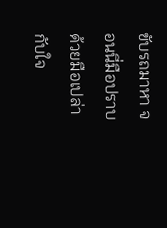ขับรถมาหา จอนนี่มือปราบ ด้วยมือเปล่ากับใจ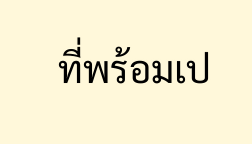ที่พร้อมเป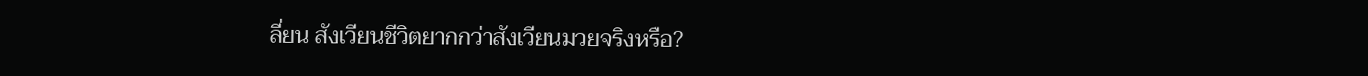ลี่ยน สังเวียนชีวิตยากกว่าสังเวียนมวยจริงหรือ?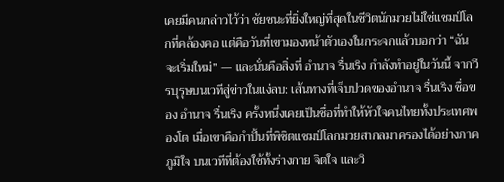เคยมีคนกล่าวไว้ว่า ชัยชนะที่ยิ่งใหญ่ที่สุดในชีวิตนักมวยไม่ใช่แชมป์โลกที่คล้องคอ แต่คือวันที่เขามองหน้าตัวเองในกระจกแล้วบอกว่า “ฉันจะเริ่มใหม่” — และนั่นคือสิ่งที่ อำนาจ รื่นเริง กำลังทำอยู่ในวันนี้ จากวีรบุรุษบนเวทีสู่ข่าวในแง่ลบ: เส้นทางที่เจ็บปวดของอำนาจ รื่นเริง ชื่อของ อำนาจ รื่นเริง ครั้งหนึ่งเคยเป็นชื่อที่ทำให้หัวใจคนไทยทั้งประเทศพองโต เมื่อเขาคือกำปั้นที่พิชิตแชมป์โลกมวยสากลมาครองได้อย่างภาคภูมิใจ บนเวทีที่ต้องใช้ทั้งร่างกาย จิตใจ และวิ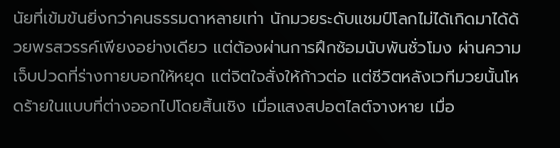นัยที่เข้มข้นยิ่งกว่าคนธรรมดาหลายเท่า นักมวยระดับแชมป์โลกไม่ได้เกิดมาได้ด้วยพรสวรรค์เพียงอย่างเดียว แต่ต้องผ่านการฝึกซ้อมนับพันชั่วโมง ผ่านความเจ็บปวดที่ร่างกายบอกให้หยุด แต่จิตใจสั่งให้ก้าวต่อ แต่ชีวิตหลังเวทีมวยนั้นโหดร้ายในแบบที่ต่างออกไปโดยสิ้นเชิง เมื่อแสงสปอตไลต์จางหาย เมื่อ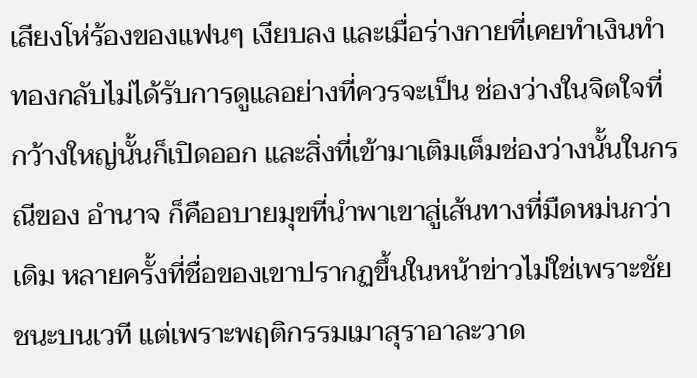เสียงโห่ร้องของแฟนๆ เงียบลง และเมื่อร่างกายที่เคยทำเงินทำทองกลับไม่ได้รับการดูแลอย่างที่ควรจะเป็น ช่องว่างในจิตใจที่กว้างใหญ่นั้นก็เปิดออก และสิ่งที่เข้ามาเติมเต็มช่องว่างนั้นในกรณีของ อำนาจ ก็คืออบายมุขที่นำพาเขาสู่เส้นทางที่มืดหม่นกว่าเดิม หลายครั้งที่ชื่อของเขาปรากฏขึ้นในหน้าข่าวไม่ใช่เพราะชัยชนะบนเวที แต่เพราะพฤติกรรมเมาสุราอาละวาด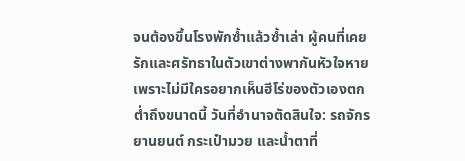จนต้องขึ้นโรงพักซ้ำแล้วซ้ำเล่า ผู้คนที่เคยรักและศรัทธาในตัวเขาต่างพากันหัวใจหาย เพราะไม่มีใครอยากเห็นฮีโร่ของตัวเองตกต่ำถึงขนาดนี้ วันที่อำนาจตัดสินใจ: รถจักรยานยนต์ กระเป๋ามวย และน้ำตาที่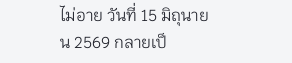ไม่อาย วันที่ 15 มิถุนายน 2569 กลายเป็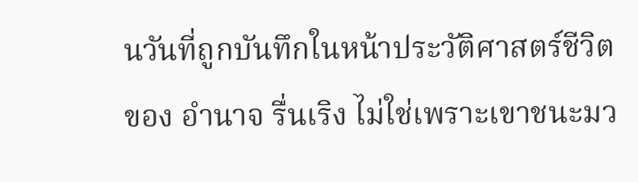นวันที่ถูกบันทึกในหน้าประวัติศาสตร์ชีวิตของ อำนาจ รื่นเริง ไม่ใช่เพราะเขาชนะมว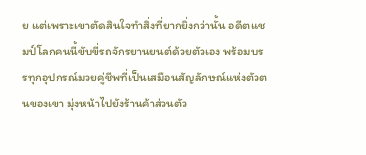ย แต่เพราะเขาตัดสินใจทำสิ่งที่ยากยิ่งกว่านั้น อดีตแชมป์โลกคนนี้ขับขี่รถจักรยานยนต์ด้วยตัวเอง พร้อมบรรทุกอุปกรณ์มวยคู่ชีพที่เป็นเสมือนสัญลักษณ์แห่งตัวตนของเขา มุ่งหน้าไปยังร้านค้าส่วนตัว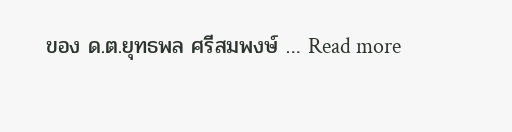ของ ด.ต.ยุทธพล ศรีสมพงษ์ … Read more